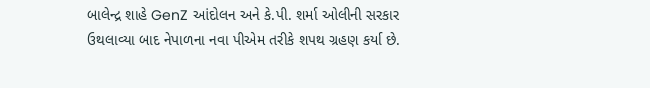બાલેન્દ્ર શાહે GenZ આંદોલન અને કે.પી. શર્મા ઓલીની સરકાર ઉથલાવ્યા બાદ નેપાળના નવા પીએમ તરીકે શપથ ગ્રહણ કર્યા છે.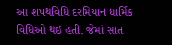આ શપથવિધિ દરમિયાન ધાર્મિક વિધિઓ થઇ હતી. જેમાં સાત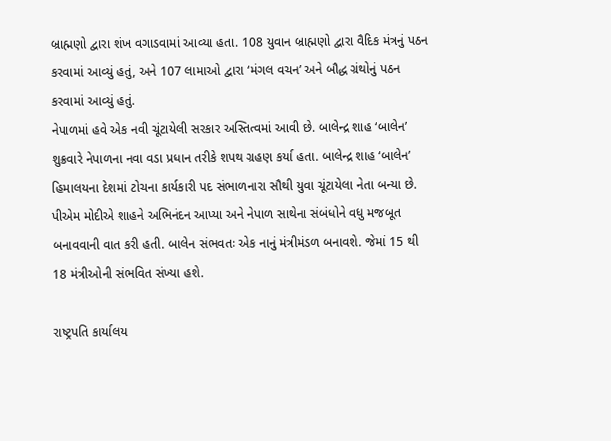બ્રાહ્મણો દ્વારા શંખ વગાડવામાં આવ્યા હતા. 108 યુવાન બ્રાહ્મણો દ્વારા વૈદિક મંત્રનું પઠન કરવામાં આવ્યું હતું, અને 107 લામાઓ દ્વારા ‘મંગલ વચન’ અને બૌદ્ધ ગ્રંથોનું પઠન કરવામાં આવ્યું હતું.
નેપાળમાં હવે એક નવી ચૂંટાયેલી સરકાર અસ્તિત્વમાં આવી છે. બાલેન્દ્ર શાહ ‘બાલેન’ શુક્રવારે નેપાળના નવા વડા પ્રધાન તરીકે શપથ ગ્રહણ કર્યા હતા. બાલેન્દ્ર શાહ ‘બાલેન’ હિમાલયના દેશમાં ટોચના કાર્યકારી પદ સંભાળનારા સૌથી યુવા ચૂંટાયેલા નેતા બન્યા છે. પીએમ મોદીએ શાહને અભિનંદન આપ્યા અને નેપાળ સાથેના સંબંધોને વધુ મજબૂત બનાવવાની વાત કરી હતી. બાલેન સંભવતઃ એક નાનું મંત્રીમંડળ બનાવશે. જેમાં 15 થી 18 મંત્રીઓની સંભવિત સંખ્યા હશે.

રાષ્ટ્રપતિ કાર્યાલય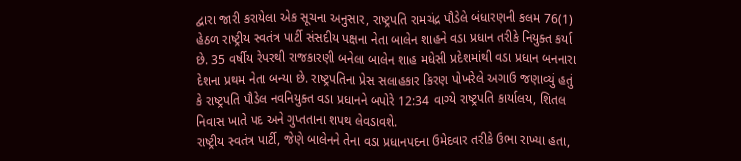દ્વારા જારી કરાયેલા એક સૂચના અનુસાર, રાષ્ટ્રપતિ રામચંદ્ર પૌડેલે બંધારણની કલમ 76(1) હેઠળ રાષ્ટ્રીય સ્વતંત્ર પાર્ટી સંસદીય પક્ષના નેતા બાલેન શાહને વડા પ્રધાન તરીકે નિયુક્ત કર્યા છે. 35 વર્ષીય રેપરથી રાજકારણી બનેલા બાલેન શાહ મધેસી પ્રદેશમાંથી વડા પ્રધાન બનનારા દેશના પ્રથમ નેતા બન્યા છે. રાષ્ટ્રપતિના પ્રેસ સલાહકાર કિરણ પોખરેલે અગાઉ જણાવ્યું હતું કે રાષ્ટ્રપતિ પૌડેલ નવનિયુક્ત વડા પ્રધાનને બપોરે 12:34 વાગ્યે રાષ્ટ્રપતિ કાર્યાલય, શિતલ નિવાસ ખાતે પદ અને ગુપ્તતાના શપથ લેવડાવશે.
રાષ્ટ્રીય સ્વતંત્ર પાર્ટી, જેણે બાલેનને તેના વડા પ્રધાનપદના ઉમેદવાર તરીકે ઉભા રાખ્યા હતા,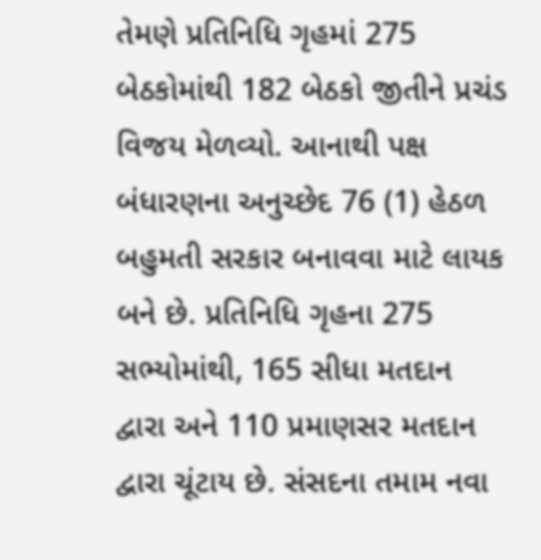તેમણે પ્રતિનિધિ ગૃહમાં 275 બેઠકોમાંથી 182 બેઠકો જીતીને પ્રચંડ વિજય મેળવ્યો. આનાથી પક્ષ બંધારણના અનુચ્છેદ 76 (1) હેઠળ બહુમતી સરકાર બનાવવા માટે લાયક બને છે. પ્રતિનિધિ ગૃહના 275 સભ્યોમાંથી, 165 સીધા મતદાન દ્વારા અને 110 પ્રમાણસર મતદાન દ્વારા ચૂંટાય છે. સંસદના તમામ નવા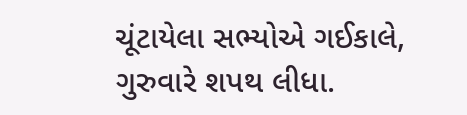ચૂંટાયેલા સભ્યોએ ગઈકાલે, ગુરુવારે શપથ લીધા.